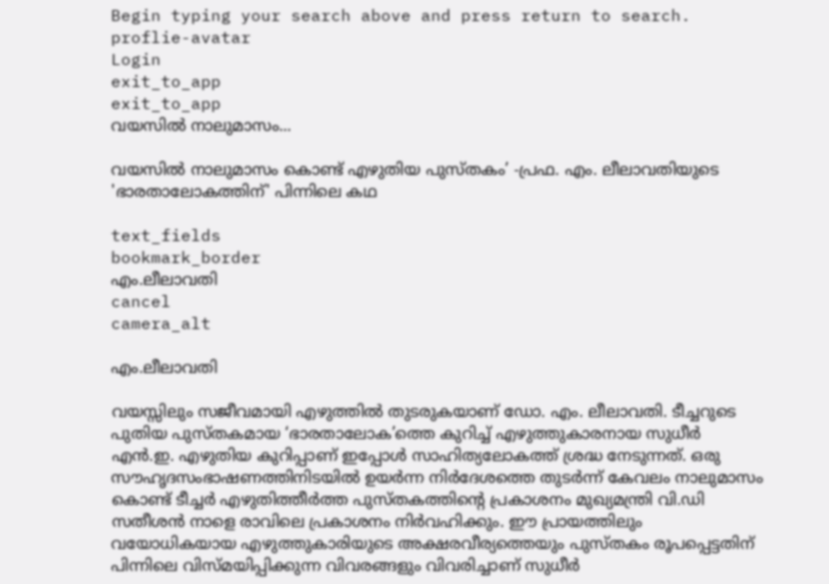Begin typing your search above and press return to search.
proflie-avatar
Login
exit_to_app
exit_to_app
വയസിൽ നാലുമാസം...

വയസിൽ നാലുമാസം കൊണ്ട് എഴുതിയ പുസ്തകം’ -പ്രഫ. എം. ലീലാവതിയുടെ 'ഭാരതാലോകത്തിന്' പിന്നിലെ കഥ

text_fields
bookmark_border
എം.ലീലാവതി
cancel
camera_alt

എം.ലീലാവതി

വയസ്സിലും സജീവമായി എഴുത്തിൽ തുടരുകയാണ് ഡോ. എം. ലീലാവതി. ടീച്ചറുടെ പുതിയ പുസ്തകമായ ‘ഭാരതാലോക’ത്തെ കുറിച്ച് എഴുത്തുകാരനായ സുധീർ എൻ.ഇ. എഴുതിയ കുറിപ്പാണ് ഇപ്പോൾ സാഹിത്യലോകത്ത് ശ്രദ്ധ നേടുന്നത്. ഒരു സൗഹൃദസംഭാഷണത്തിനിടയിൽ ഉയർന്ന നിർദേശത്തെ തുടർന്ന് കേവലം നാലുമാസം കൊണ്ട് ടീച്ചർ എഴുതിത്തീർത്ത പുസ്തകത്തിന്റെ പ്രകാശനം മുഖ്യമന്ത്രി വി.ഡി സതീശൻ നാളെ രാവിലെ പ്രകാശനം നിർവഹിക്കും. ഈ പ്രായത്തിലും വയോധികയായ എഴുത്തുകാരിയുടെ അക്ഷരവീര്യത്തെയും പുസ്തകം രൂപപ്പെട്ടതിന് പിന്നിലെ വിസ്മയിപ്പിക്കുന്ന വിവരങ്ങളും വിവരിച്ചാണ് സുധീർ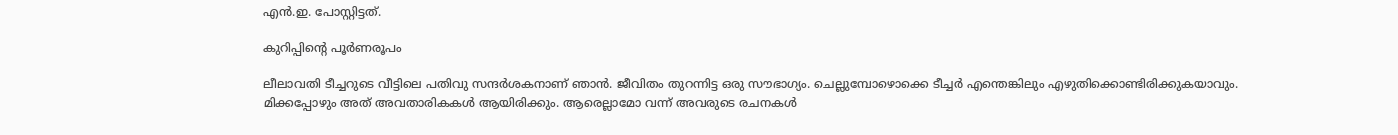എൻ.ഇ. പോസ്റ്റിട്ടത്.

കുറിപ്പിന്‍റെ പൂർണരൂപം

ലീലാവതി ടീച്ചറുടെ വീട്ടിലെ പതിവു സന്ദർശകനാണ് ഞാൻ. ജീവിതം തുറന്നിട്ട ഒരു സൗഭാഗ്യം. ചെല്ലുമ്പോഴൊക്കെ ടീച്ചർ എന്തെങ്കിലും എഴുതിക്കൊണ്ടിരിക്കുകയാവും. മിക്കപ്പോഴും അത് അവതാരികകൾ ആയിരിക്കും. ആരെല്ലാമോ വന്ന് അവരുടെ രചനകൾ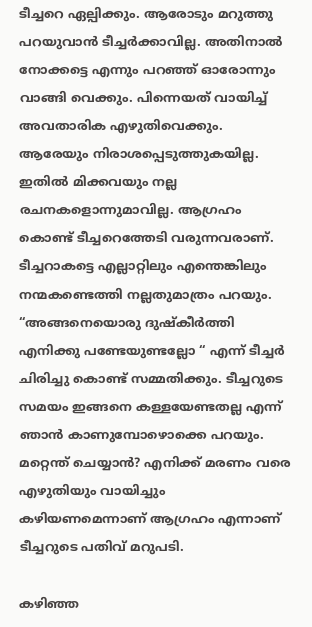ടീച്ചറെ ഏല്പിക്കും. ആരോടും മറുത്തു പറയുവാൻ ടീച്ചർക്കാവില്ല. അതിനാൽ നോക്കട്ടെ എന്നും പറഞ്ഞ് ഓരോന്നും വാങ്ങി വെക്കും. പിന്നെയത് വായിച്ച് അവതാരിക എഴുതിവെക്കും. ആരേയും നിരാശപ്പെടുത്തുകയില്ല. ഇതിൽ മിക്കവയും നല്ല രചനകളൊന്നുമാവില്ല. ആഗ്രഹം കൊണ്ട് ടീച്ചറെത്തേടി വരുന്നവരാണ്. ടീച്ചറാകട്ടെ എല്ലാറ്റിലും എന്തെങ്കിലും നന്മകണ്ടെത്തി നല്ലതുമാത്രം പറയും. “അങ്ങനെയൊരു ദുഷ്കീർത്തി എനിക്കു പണ്ടേയുണ്ടല്ലോ “ എന്ന് ടീച്ചർ ചിരിച്ചു കൊണ്ട് സമ്മതിക്കും. ടീച്ചറുടെ സമയം ഇങ്ങനെ കള്ളയേണ്ടതല്ല എന്ന് ഞാൻ കാണുമ്പോഴൊക്കെ പറയും. മറ്റെന്ത് ചെയ്യാൻ? എനിക്ക് മരണം വരെ എഴുതിയും വായിച്ചും കഴിയണമെന്നാണ് ആഗ്രഹം എന്നാണ് ടീച്ചറുടെ പതിവ് മറുപടി.

കഴിഞ്ഞ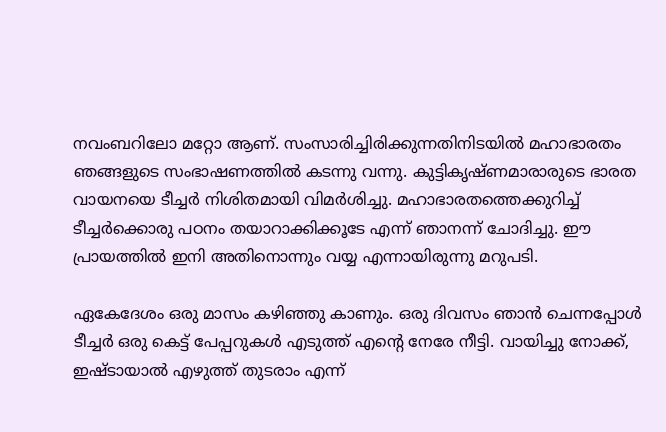നവംബറിലോ മറ്റോ ആണ്. സംസാരിച്ചിരിക്കുന്നതിനിടയിൽ മഹാഭാരതം ഞങ്ങളുടെ സംഭാഷണത്തിൽ കടന്നു വന്നു. കുട്ടികൃഷ്ണമാരാരുടെ ഭാരത വായനയെ ടീച്ചർ നിശിതമായി വിമർശിച്ചു. മഹാഭാരതത്തെക്കുറിച്ച് ടീച്ചർക്കൊരു പഠനം തയാറാക്കിക്കൂടേ എന്ന് ഞാനന്ന് ചോദിച്ചു. ഈ പ്രായത്തിൽ ഇനി അതിനൊന്നും വയ്യ എന്നായിരുന്നു മറുപടി.

ഏകേദേശം ഒരു മാസം കഴിഞ്ഞു കാണും. ഒരു ദിവസം ഞാൻ ചെന്നപ്പോൾ ടീച്ചർ ഒരു കെട്ട് പേപ്പറുകൾ എടുത്ത് എന്റെ നേരേ നീട്ടി. വായിച്ചു നോക്ക്, ഇഷ്ടായാൽ എഴുത്ത് തുടരാം എന്ന്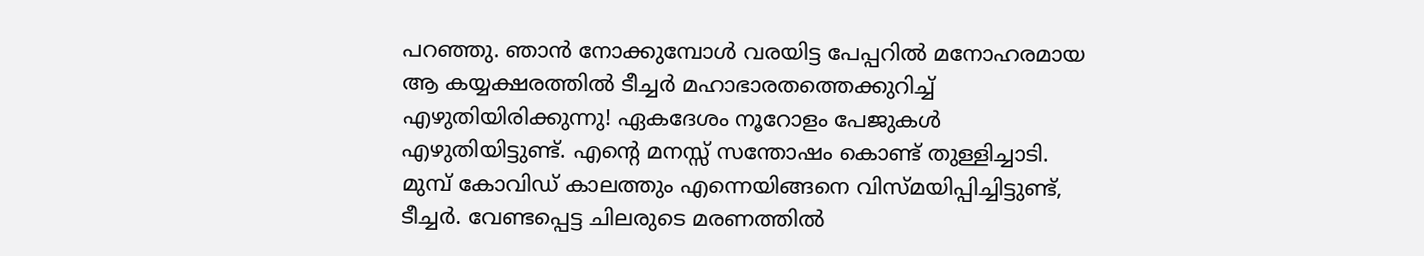പറഞ്ഞു. ഞാൻ നോക്കുമ്പോൾ വരയിട്ട പേപ്പറിൽ മനോഹരമായ ആ കയ്യക്ഷരത്തിൽ ടീച്ചർ മഹാഭാരതത്തെക്കുറിച്ച് എഴുതിയിരിക്കുന്നു! ഏകദേശം നൂറോളം പേജുകൾ എഴുതിയിട്ടുണ്ട്. എന്റെ മനസ്സ് സന്തോഷം കൊണ്ട് തുള്ളിച്ചാടി. മുമ്പ് കോവിഡ് കാലത്തും എന്നെയിങ്ങനെ വിസ്മയിപ്പിച്ചിട്ടുണ്ട്, ടീച്ചർ. വേണ്ടപ്പെട്ട ചിലരുടെ മരണത്തിൽ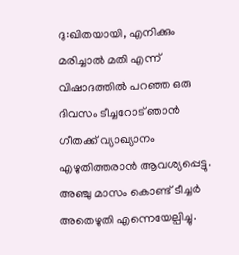ദു:ഖിതയായി, എനിക്കും മരിച്ചാൽ മതി എന്ന് വിഷാദത്തിൽ പറഞ്ഞ ഒരു ദിവസം ടീച്ചറോട് ഞാൻ ഗീതക്ക് വ്യാഖ്യാനം എഴുതിത്തരാൻ ആവശ്യപ്പെട്ടു. അഞ്ചു മാസം കൊണ്ട് ടീച്ചർ അതെഴുതി എന്നെയേല്പിച്ചു.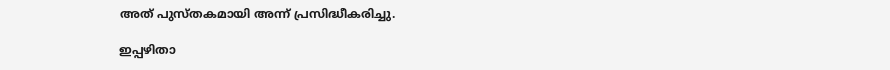അത് പുസ്തകമായി അന്ന് പ്രസിദ്ധീകരിച്ചു.

ഇപ്പഴിതാ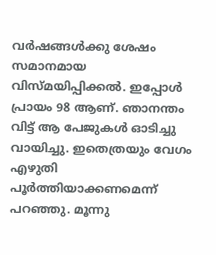വർഷങ്ങൾക്കു ശേഷം സമാനമായ വിസ്മയിപ്പിക്കൽ. ഇപ്പോൾ പ്രായം 98 ആണ്. ഞാനന്തം വിട്ട് ആ പേജുകൾ ഓടിച്ചു വായിച്ചു. ഇതെത്രയും വേഗം എഴുതി പൂർത്തിയാക്കണമെന്ന് പറഞ്ഞു. മൂന്നു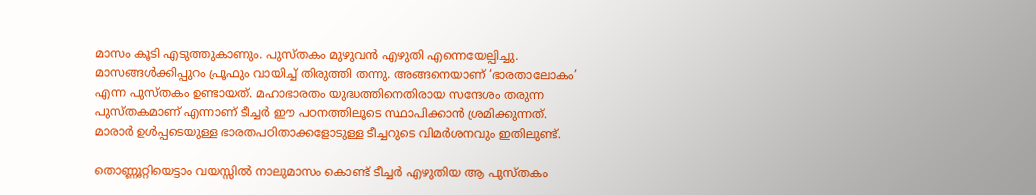മാസം കൂടി എടുത്തുകാണും. പുസ്തകം മുഴുവൻ എഴുതി എന്നെയേല്പിച്ചു. മാസങ്ങൾക്കിപ്പുറം പ്രൂഫും വായിച്ച് തിരുത്തി തന്നു. അങ്ങനെയാണ് ‘ഭാരതാലോകം’ എന്ന പുസ്തകം ഉണ്ടായത്. മഹാഭാരതം യുദ്ധത്തിനെതിരായ സന്ദേശം തരുന്ന പുസ്തകമാണ് എന്നാണ് ടീച്ചർ ഈ പഠനത്തിലൂടെ സ്ഥാപിക്കാൻ ശ്രമിക്കുന്നത്. മാരാർ ഉൾപ്പടെയുള്ള ഭാരതപഠിതാക്കളോടുള്ള ടീച്ചറുടെ വിമർശനവും ഇതിലുണ്ട്.

തൊണ്ണൂറ്റിയെട്ടാം വയസ്സിൽ നാലുമാസം കൊണ്ട് ടീച്ചർ എഴുതിയ ആ പുസ്തകം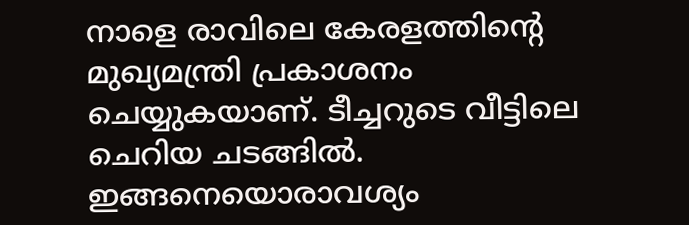നാളെ രാവിലെ കേരളത്തിന്റെ മുഖ്യമന്ത്രി പ്രകാശനം ചെയ്യുകയാണ്. ടീച്ചറുടെ വീട്ടിലെ ചെറിയ ചടങ്ങിൽ. ഇങ്ങനെയൊരാവശ്യം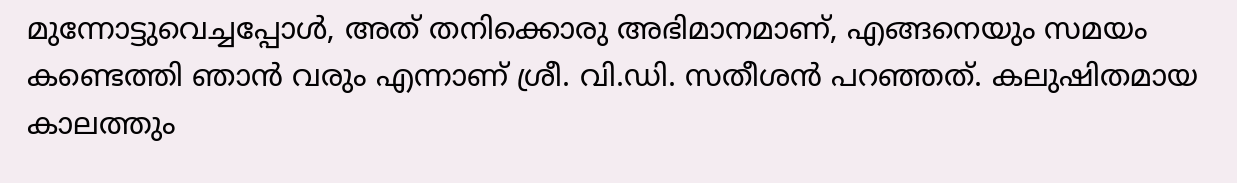മുന്നോട്ടുവെച്ചപ്പോൾ, അത് തനിക്കൊരു അഭിമാനമാണ്, എങ്ങനെയും സമയം കണ്ടെത്തി ഞാൻ വരും എന്നാണ് ശ്രീ. വി.ഡി. സതീശൻ പറഞ്ഞത്. കലുഷിതമായ കാലത്തും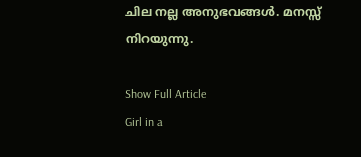ചില നല്ല അനുഭവങ്ങൾ. മനസ്സ് നിറയുന്നു.

Show Full Article
Girl in a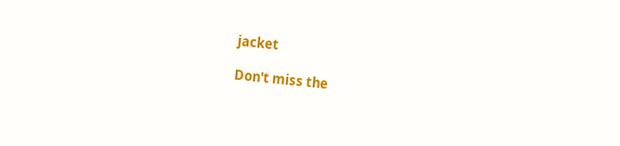jacket

Don't miss the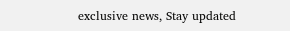exclusive news, Stay updated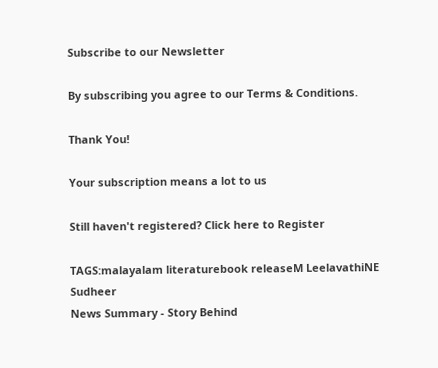Subscribe to our Newsletter

By subscribing you agree to our Terms & Conditions.

Thank You!

Your subscription means a lot to us

Still haven't registered? Click here to Register

TAGS:malayalam literaturebook releaseM LeelavathiNE Sudheer
News Summary - Story Behind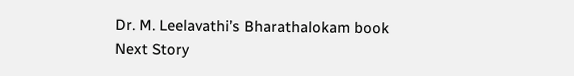Dr. M. Leelavathi’s Bharathalokam book
Next Story